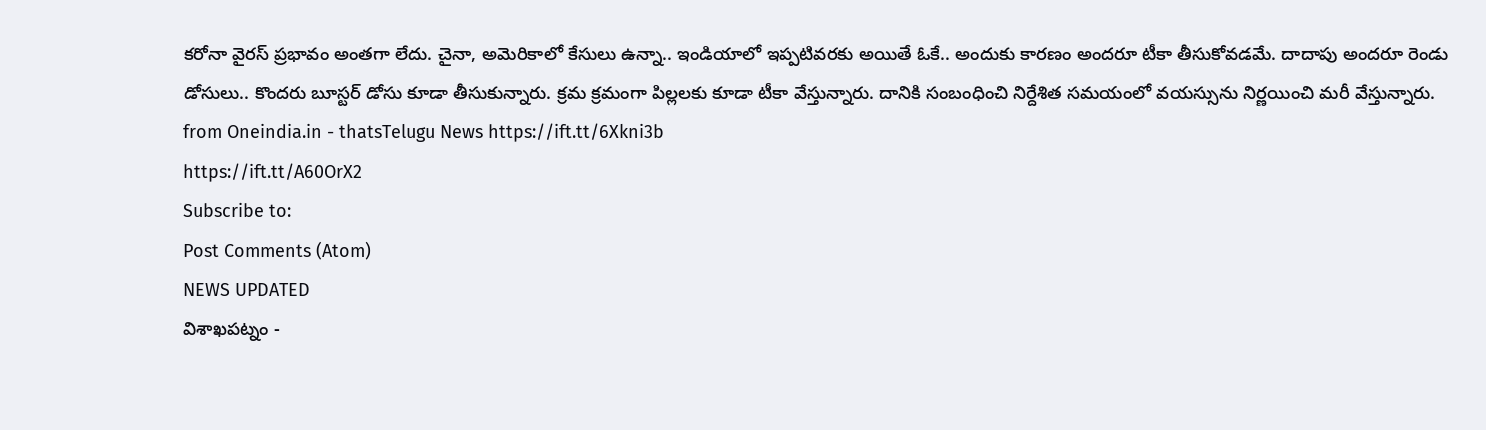కరోనా వైరస్ ప్రభావం అంతగా లేదు. చైనా, అమెరికాలో కేసులు ఉన్నా.. ఇండియాలో ఇప్పటివరకు అయితే ఓకే.. అందుకు కారణం అందరూ టీకా తీసుకోవడమే. దాదాపు అందరూ రెండు డోసులు.. కొందరు బూస్టర్ డోసు కూడా తీసుకున్నారు. క్రమ క్రమంగా పిల్లలకు కూడా టీకా వేస్తున్నారు. దానికి సంబంధించి నిర్దేశిత సమయంలో వయస్సును నిర్ణయించి మరీ వేస్తున్నారు.
from Oneindia.in - thatsTelugu News https://ift.tt/6Xkni3b
https://ift.tt/A60OrX2
Subscribe to:
Post Comments (Atom)
NEWS UPDATED
విశాఖపట్నం -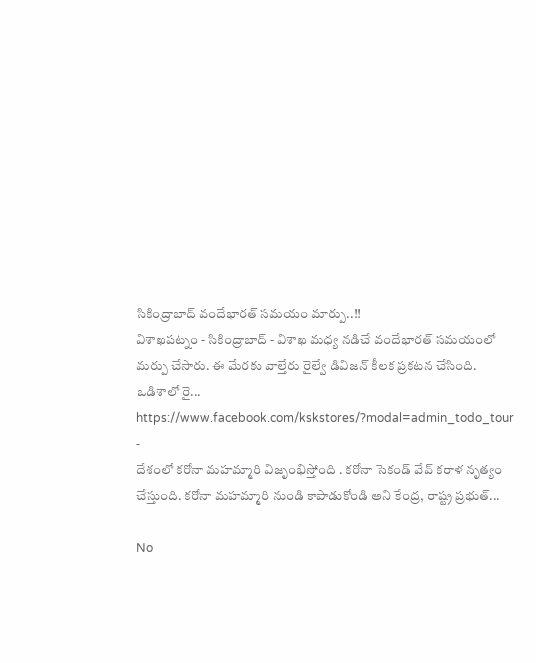సికింద్రాబాద్ వందేభారత్ సమయం మార్పు..!!
విశాఖపట్నం - సికింద్రాబాద్ - విశాఖ మధ్య నడిచే వందేభారత్ సమయంలో మర్పు చేసారు. ఈ మేరకు వాల్తేరు రైల్వే డివిజన్ కీలక ప్రకటన చేసింది. ఒడిశాలో రై...
https://www.facebook.com/kskstores/?modal=admin_todo_tour
-
దేశంలో కరోనా మహమ్మారి విజృంభిస్తోంది . కరోనా సెకండ్ వేవ్ కరాళ నృత్యం చేస్తుంది. కరోనా మహమ్మారి నుండి కాపాడుకోండి అని కేంద్ర, రాష్ట్ర ప్రభుత్...

No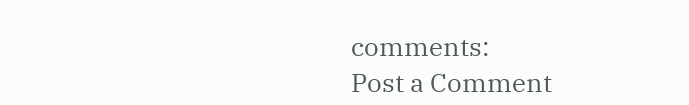comments:
Post a Comment